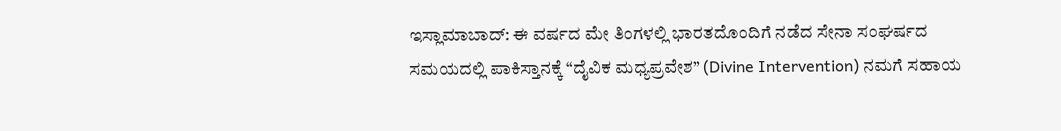ಇಸ್ಲಾಮಾಬಾದ್: ಈ ವರ್ಷದ ಮೇ ತಿಂಗಳಲ್ಲಿ ಭಾರತದೊಂದಿಗೆ ನಡೆದ ಸೇನಾ ಸಂಘರ್ಷದ ಸಮಯದಲ್ಲಿ ಪಾಕಿಸ್ತಾನಕ್ಕೆ “ದೈವಿಕ ಮಧ್ಯಪ್ರವೇಶ” (Divine Intervention) ನಮಗೆ ಸಹಾಯ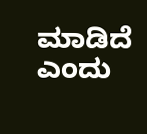ಮಾಡಿದೆ ಎಂದು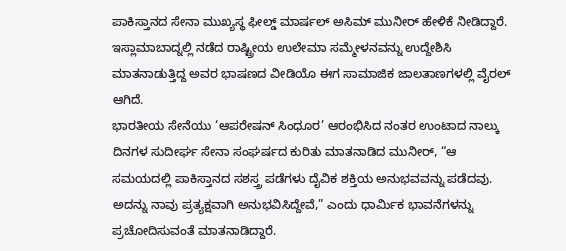ಪಾಕಿಸ್ತಾನದ ಸೇನಾ ಮುಖ್ಯಸ್ಥ ಫೀಲ್ಡ್ ಮಾರ್ಷಲ್ ಅಸಿಮ್ ಮುನೀರ್ ಹೇಳಿಕೆ ನೀಡಿದ್ದಾರೆ. ಇಸ್ಲಾಮಾಬಾದ್ನಲ್ಲಿ ನಡೆದ ರಾಷ್ಟ್ರೀಯ ಉಲೇಮಾ ಸಮ್ಮೇಳನವನ್ನು ಉದ್ದೇಶಿಸಿ ಮಾತನಾಡುತ್ತಿದ್ದ ಅವರ ಭಾಷಣದ ವೀಡಿಯೊ ಈಗ ಸಾಮಾಜಿಕ ಜಾಲತಾಣಗಳಲ್ಲಿ ವೈರಲ್ ಆಗಿದೆ.
ಭಾರತೀಯ ಸೇನೆಯು ‘ಆಪರೇಷನ್ ಸಿಂಧೂರ’ ಆರಂಭಿಸಿದ ನಂತರ ಉಂಟಾದ ನಾಲ್ಕು ದಿನಗಳ ಸುದೀರ್ಘ ಸೇನಾ ಸಂಘರ್ಷದ ಕುರಿತು ಮಾತನಾಡಿದ ಮುನೀರ್, “ಆ ಸಮಯದಲ್ಲಿ ಪಾಕಿಸ್ತಾನದ ಸಶಸ್ತ್ರ ಪಡೆಗಳು ದೈವಿಕ ಶಕ್ತಿಯ ಅನುಭವವನ್ನು ಪಡೆದವು. ಅದನ್ನು ನಾವು ಪ್ರತ್ಯಕ್ಷವಾಗಿ ಅನುಭವಿಸಿದ್ದೇವೆ,” ಎಂದು ಧಾರ್ಮಿಕ ಭಾವನೆಗಳನ್ನು ಪ್ರಚೋದಿಸುವಂತೆ ಮಾತನಾಡಿದ್ದಾರೆ.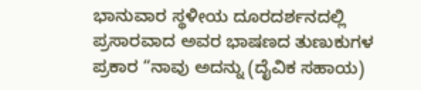ಭಾನುವಾರ ಸ್ಥಳೀಯ ದೂರದರ್ಶನದಲ್ಲಿ ಪ್ರಸಾರವಾದ ಅವರ ಭಾಷಣದ ತುಣುಕುಗಳ ಪ್ರಕಾರ “ನಾವು ಅದನ್ನು (ದೈವಿಕ ಸಹಾಯ)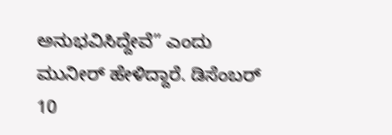ಅನುಭವಿಸಿದ್ದೇವೆ” ಎಂದು ಮುನೀರ್ ಹೇಳಿದ್ದಾರೆ. ಡಿಸೆಂಬರ್ 10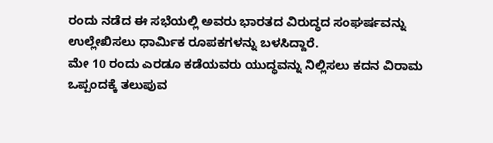ರಂದು ನಡೆದ ಈ ಸಭೆಯಲ್ಲಿ ಅವರು ಭಾರತದ ವಿರುದ್ಧದ ಸಂಘರ್ಷವನ್ನು ಉಲ್ಲೇಖಿಸಲು ಧಾರ್ಮಿಕ ರೂಪಕಗಳನ್ನು ಬಳಸಿದ್ದಾರೆ.
ಮೇ 10 ರಂದು ಎರಡೂ ಕಡೆಯವರು ಯುದ್ಧವನ್ನು ನಿಲ್ಲಿಸಲು ಕದನ ವಿರಾಮ ಒಪ್ಪಂದಕ್ಕೆ ತಲುಪುವ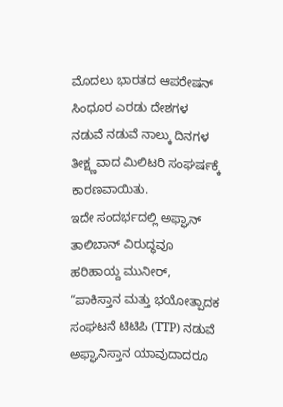ಮೊದಲು ಭಾರತದ ಆಪರೇಷನ್ ಸಿಂಧೂರ ಎರಡು ದೇಶಗಳ ನಡುವೆ ನಡುವೆ ನಾಲ್ಕು ದಿನಗಳ ತೀಕ್ಷ್ಣವಾದ ಮಿಲಿಟರಿ ಸಂಘರ್ಷಕ್ಕೆ ಕಾರಣವಾಯಿತು.
ಇದೇ ಸಂದರ್ಭದಲ್ಲಿ ಅಫ್ಘಾನ್ ತಾಲಿಬಾನ್ ವಿರುದ್ಧವೂ ಹರಿಹಾಯ್ದ ಮುನೀರ್, “ಪಾಕಿಸ್ತಾನ ಮತ್ತು ಭಯೋತ್ಪಾದಕ ಸಂಘಟನೆ ಟಿಟಿಪಿ (TTP) ನಡುವೆ ಅಫ್ಘಾನಿಸ್ತಾನ ಯಾವುದಾದರೂ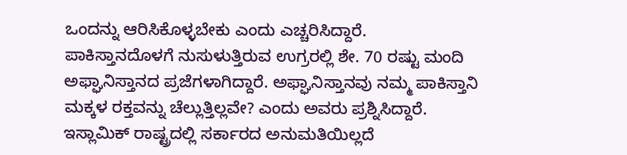ಒಂದನ್ನು ಆರಿಸಿಕೊಳ್ಳಬೇಕು ಎಂದು ಎಚ್ಚರಿಸಿದ್ದಾರೆ. ಪಾಕಿಸ್ತಾನದೊಳಗೆ ನುಸುಳುತ್ತಿರುವ ಉಗ್ರರಲ್ಲಿ ಶೇ. 70 ರಷ್ಟು ಮಂದಿ ಅಫ್ಘಾನಿಸ್ತಾನದ ಪ್ರಜೆಗಳಾಗಿದ್ದಾರೆ. ಅಫ್ಘಾನಿಸ್ತಾನವು ನಮ್ಮ ಪಾಕಿಸ್ತಾನಿ ಮಕ್ಕಳ ರಕ್ತವನ್ನು ಚೆಲ್ಲುತ್ತಿಲ್ಲವೇ? ಎಂದು ಅವರು ಪ್ರಶ್ನಿಸಿದ್ದಾರೆ.
ಇಸ್ಲಾಮಿಕ್ ರಾಷ್ಟ್ರದಲ್ಲಿ ಸರ್ಕಾರದ ಅನುಮತಿಯಿಲ್ಲದೆ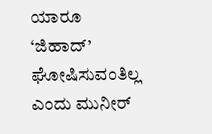ಯಾರೂ ‘ಜಿಹಾದ್’ ಘೋಷಿಸುವಂತಿಲ್ಲ ಎಂದು ಮುನೀರ್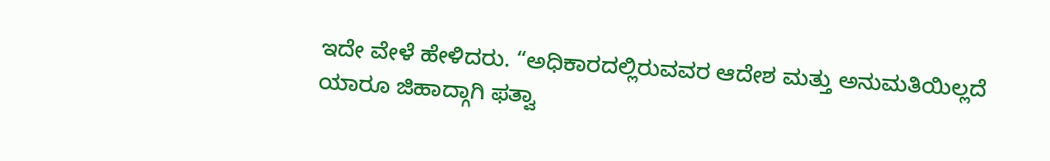ಇದೇ ವೇಳೆ ಹೇಳಿದರು. “ಅಧಿಕಾರದಲ್ಲಿರುವವರ ಆದೇಶ ಮತ್ತು ಅನುಮತಿಯಿಲ್ಲದೆ ಯಾರೂ ಜಿಹಾದ್ಗಾಗಿ ಫತ್ವಾ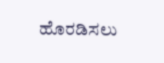ಹೊರಡಿಸಲು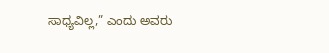ಸಾಧ್ಯವಿಲ್ಲ,” ಎಂದು ಅವರು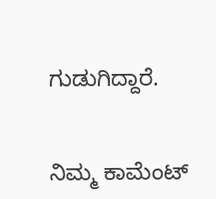ಗುಡುಗಿದ್ದಾರೆ.


ನಿಮ್ಮ ಕಾಮೆಂಟ್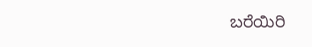ಬರೆಯಿರಿ